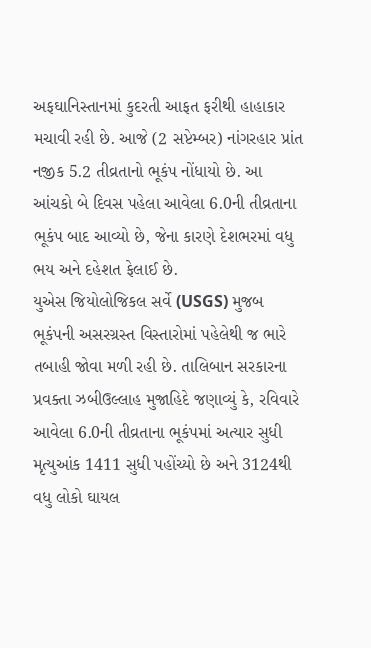અફઘાનિસ્તાનમાં કુદરતી આફત ફરીથી હાહાકાર મચાવી રહી છે. આજે (2 સપ્ટેમ્બર) નાંગરહાર પ્રાંત નજીક 5.2 તીવ્રતાનો ભૂકંપ નોંધાયો છે. આ આંચકો બે દિવસ પહેલા આવેલા 6.0ની તીવ્રતાના ભૂકંપ બાદ આવ્યો છે, જેના કારણે દેશભરમાં વધુ ભય અને દહેશત ફેલાઈ છે.
યુએસ જિયોલોજિકલ સર્વે (USGS) મુજબ ભૂકંપની અસરગ્રસ્ત વિસ્તારોમાં પહેલેથી જ ભારે તબાહી જોવા મળી રહી છે. તાલિબાન સરકારના પ્રવક્તા ઝબીઉલ્લાહ મુજાહિદે જણાવ્યું કે, રવિવારે આવેલા 6.0ની તીવ્રતાના ભૂકંપમાં અત્યાર સુધી મૃત્યુઆંક 1411 સુધી પહોંચ્યો છે અને 3124થી વધુ લોકો ઘાયલ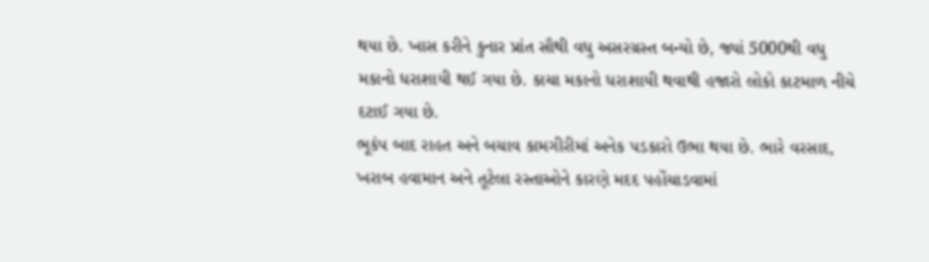થયા છે. ખાસ કરીને કુનાર પ્રાંત સૌથી વધુ અસરગ્રસ્ત બન્યો છે, જ્યાં 5000થી વધુ મકાનો ધરાશાયી થઈ ગયા છે. કાચા મકાનો ધરાશાયી થવાથી હજારો લોકો કાટમાળ નીચે દટાઈ ગયા છે.
ભૂકંપ બાદ રાહત અને બચાવ કામગીરીમાં અનેક પડકારો ઉભા થયા છે. ભારે વરસાદ, ખરાબ હવામાન અને તૂટેલા રસ્તાઓને કારણે મદદ પહોંચાડવામાં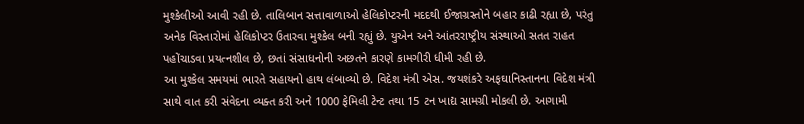મુશ્કેલીઓ આવી રહી છે. તાલિબાન સત્તાવાળાઓ હેલિકોપ્ટરની મદદથી ઈજાગ્રસ્તોને બહાર કાઢી રહ્યા છે, પરંતુ અનેક વિસ્તારોમાં હેલિકોપ્ટર ઉતારવા મુશ્કેલ બની રહ્યું છે. યુએન અને આંતરરાષ્ટ્રીય સંસ્થાઓ સતત રાહત પહોંચાડવા પ્રયત્નશીલ છે, છતાં સંસાધનોની અછતને કારણે કામગીરી ધીમી રહી છે.
આ મુશ્કેલ સમયમાં ભારતે સહાયનો હાથ લંબાવ્યો છે. વિદેશ મંત્રી એસ. જયશંકરે અફઘાનિસ્તાનના વિદેશ મંત્રી સાથે વાત કરી સંવેદના વ્યક્ત કરી અને 1000 ફેમિલી ટેન્ટ તથા 15 ટન ખાદ્ય સામગ્રી મોકલી છે. આગામી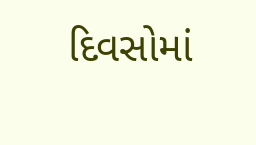દિવસોમાં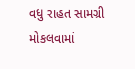વધુ રાહત સામગ્રી મોકલવામાં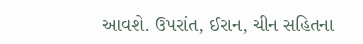આવશે. ઉપરાંત, ઈરાન, ચીન સહિતના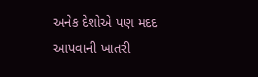અનેક દેશોએ પણ મદદ આપવાની ખાતરી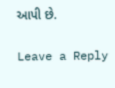આપી છે.

Leave a Reply